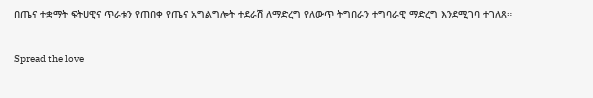በጤና ተቋማት ፍትሀዊና ጥራቱን የጠበቀ የጤና አግልግሎት ተደራሽ ለማድረግ የለውጥ ትግበራን ተግባራዊ ማድረግ እንደሚገባ ተገለጸ።

Spread the love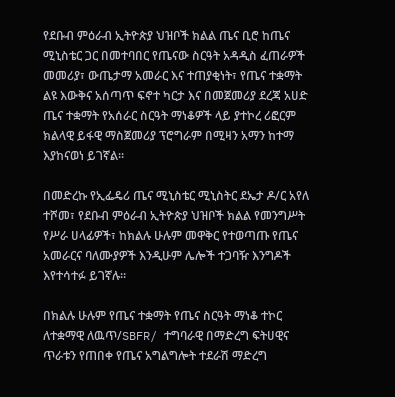የደቡብ ምዕራብ ኢትዮጵያ ህዝቦች ክልል ጤና ቢሮ ከጤና ሚኒስቴር ጋር በመተባበር የጤናው ስርዓት አዳዲስ ፈጠራዎች መመሪያ፣ ውጤታማ አመራር እና ተጠያቂነት፣ የጤና ተቋማት ልዩ እውቅና አሰጣጥ ፍኖተ ካርታ እና በመጀመሪያ ደረጃ አሀድ ጤና ተቋማት የአሰራር ስርዓት ማነቆዎች ላይ ያተኮረ ሪፎርም ክልላዊ ይፋዊ ማስጀመሪያ ፕሮግራም በሚዛን አማን ከተማ እያከናወነ ይገኛል።

በመድረኩ የኢፌዴሪ ጤና ሚኒስቴር ሚኒስትር ደኤታ ዶ/ር አየለ ተሾመ፣ የደቡብ ምዕራብ ኢትዮጵያ ህዝቦች ክልል የመንግሥት የሥራ ሀላፊዎች፣ ከክልሉ ሁሉም መዋቅር የተወጣጡ የጤና አመራርና ባለሙያዎች እንዲሁም ሌሎች ተጋባዥ እንግዶች እየተሳተፉ ይገኛሉ።

በክልሉ ሁሉም የጤና ተቋማት የጤና ስርዓት ማነቆ ተኮር ለተቋማዊ ለዉጥ/SBFR/ ተግባራዊ በማድረግ ፍትሀዊና ጥራቱን የጠበቀ የጤና አግልግሎት ተደራሽ ማድረግ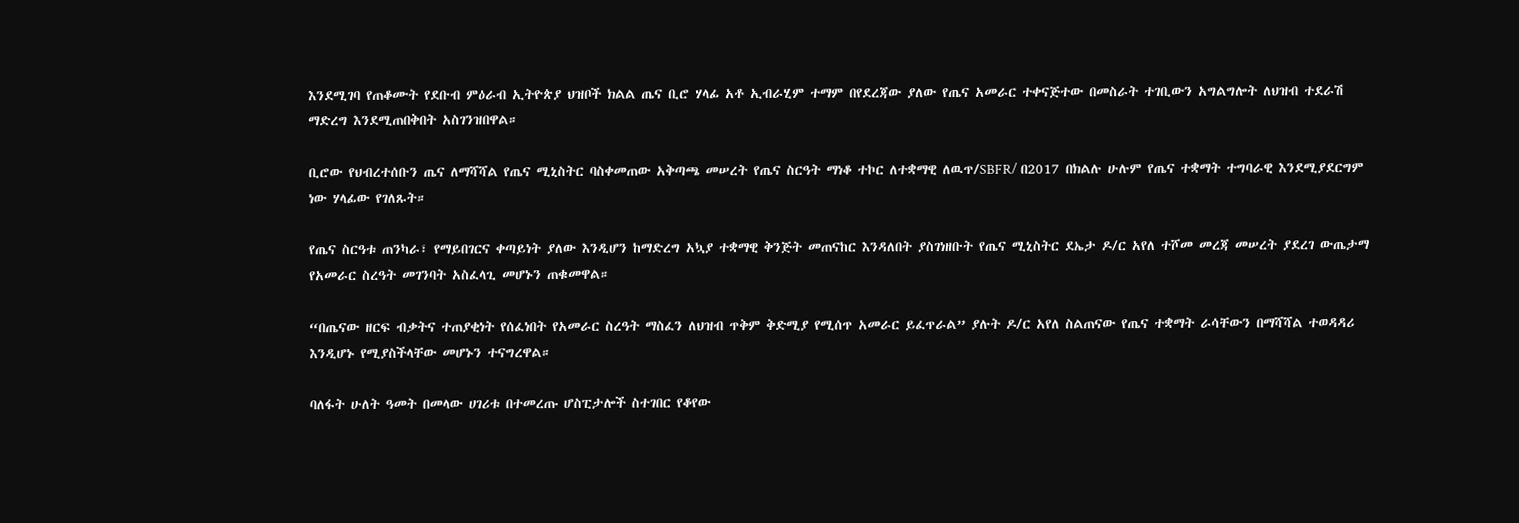እንደሚገባ የጠቆሙት የደቡብ ምዕራብ ኢትዮጵያ ህዝቦች ክልል ጤና ቢሮ ሃላፊ አቶ ኢብራሂም ተማም በየደረጃው ያለው የጤና አመራር ተቀናጅተው በመስራት ተገቢውን አግልግሎት ለህዝብ ተደራሽ ማድረግ እንደሚጠበቅበት አስገንዝበዋል።

ቢሮው የህብረተሰቡን ጤና ለማሻሻል የጤና ሚኒስትር ባስቀመጠው አቅጣጫ መሠረት የጤና ስርዓት ማነቆ ተኮር ለተቋማዊ ለዉጥ/SBFR/ በ2017 በክልሉ ሁሉም የጤና ተቋማት ተግባራዊ እንደሚያደርግም ነው ሃላፊው የገለጹት።

የጤና ስርዓቱ ጠንካራ፣ የማይበገርና ቀጣይነት ያለው እንዲሆን ከማድረግ አኳያ ተቋማዊ ቅንጅት መጠናከር እንዳለበት ያስገነዘቡት የጤና ሚኒስትር ደኤታ ዶ/ር አየለ ተሾመ መረጃ መሠረት ያደረገ ውጤታማ የአመራር ስረዓት መገንባት አስፈላጊ መሆኑን ጠቁመዋል።

“በጤናው ዘርፍ ብቃትና ተጠያቂነት የሰፈነበት የአመራር ስረዓት ማስፈን ለህዝብ ጥቅም ቅድሚያ የሚሰጥ አመራር ይፈጥራል” ያሉት ዶ/ር አየለ ስልጠናው የጤና ተቋማት ራሳቸውን በማሻሻል ተወዳዳሪ እንዲሆኑ የሚያስችላቸው መሆኑን ተናግረዋል።

ባለፋት ሁለት ዓመት በመላው ሀገሪቱ በተመረጡ ሆስፒታሎች ስተገበር የቆየው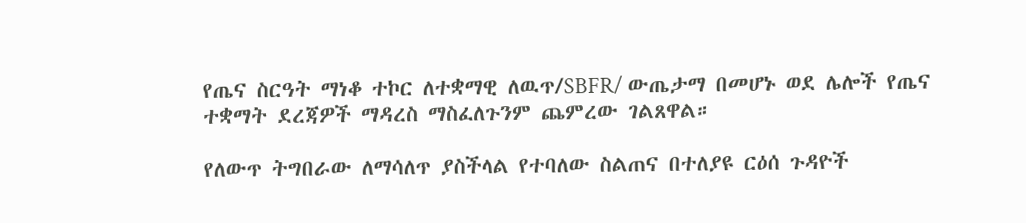የጤና ስርዓት ማነቆ ተኮር ለተቋማዊ ለዉጥ/SBFR/ ውጤታማ በመሆኑ ወደ ሌሎች የጤና ተቋማት ደረጃዎች ማዳረስ ማስፈለጉንም ጨምረው ገልጸዋል።

የለውጥ ትግበራው ለማሳለጥ ያስችላል የተባለው ስልጠና በተለያዩ ርዕሰ ጉዳዮች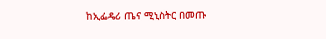ከኢፌዴሪ ጤና ሚኒስትር በመጡ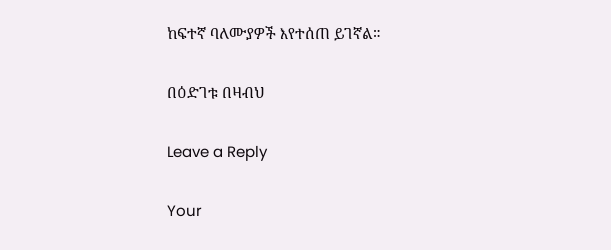ከፍተኛ ባለሙያዎች እየተሰጠ ይገኛል።

በዕድገቱ በዛብህ

Leave a Reply

Your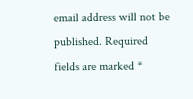email address will not be published. Required fields are marked *